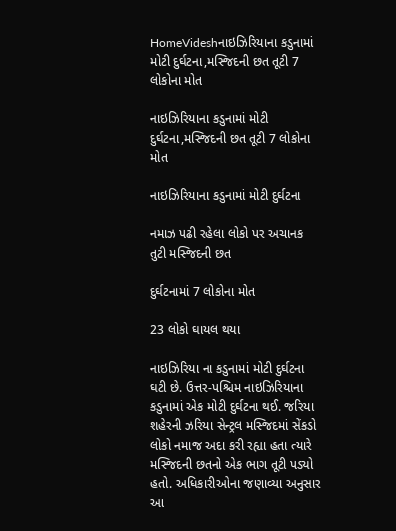HomeVideshનાઇઝિરિયાના કડુનામાં મોટી દુર્ઘટના,મસ્જિદની છત તૂટી 7 લોકોના મોત

નાઇઝિરિયાના કડુનામાં મોટી દુર્ઘટના,મસ્જિદની છત તૂટી 7 લોકોના મોત

નાઇઝિરિયાના કડુનામાં મોટી દુર્ઘટના

નમાઝ પઢી રહેલા લોકો પર અચાનક તુટી મસ્જિદની છત

દુર્ઘટનામાં 7 લોકોના મોત

23 લોકો ઘાયલ થયા

નાઇઝિરિયા ના કડુનામાં મોટી દુર્ઘટના ઘટી છે. ઉત્તર-પશ્ચિમ નાઇઝિરિયાના કડુનામાં એક મોટી દુર્ઘટના થઈ. જરિયા શહેરની ઝરિયા સેન્ટ્રલ મસ્જિદમાં સેંકડો લોકો નમાજ અદા કરી રહ્યા હતા ત્યારે મસ્જિદની છતનો એક ભાગ તૂટી પડ્યો હતો. અધિકારીઓના જણાવ્યા અનુસાર આ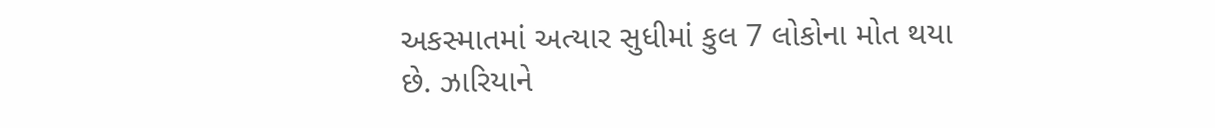અકસ્માતમાં અત્યાર સુધીમાં કુલ 7 લોકોના મોત થયા છે. ઝારિયાને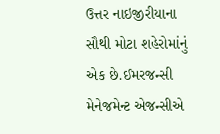ઉત્તર નાઇજીરીયાના સૌથી મોટા શહેરોમાંનું એક છે.ઈમરજન્સી મેનેજમેન્ટ એજન્સીએ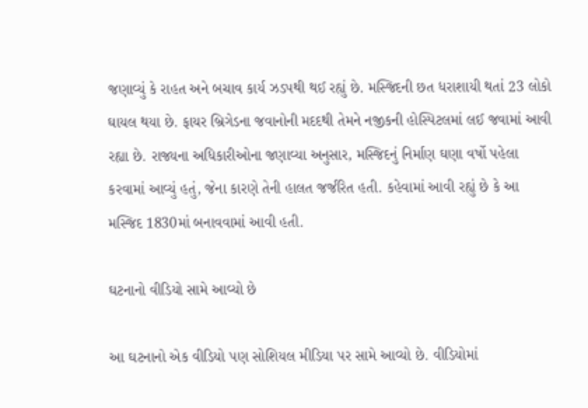જણાવ્યું કે રાહત અને બચાવ કાર્ય ઝડપથી થઈ રહ્યું છે. મસ્જિદની છત ધરાશાયી થતાં 23 લોકો ઘાયલ થયા છે. ફાયર બ્રિગેડના જવાનોની મદદથી તેમને નજીકની હોસ્પિટલમાં લઈ જવામાં આવી રહ્યા છે. રાજ્યના અધિકારીઓના જણાવ્યા અનુસાર, મસ્જિદનું નિર્માણ ઘણા વર્ષો પહેલા કરવામાં આવ્યું હતું, જેના કારણે તેની હાલત જર્જરિત હતી. કહેવામાં આવી રહ્યું છે કે આ મસ્જિદ 1830માં બનાવવામાં આવી હતી.

ઘટનાનો વીડિયો સામે આવ્યો છે

આ ઘટનાનો એક વીડિયો પણ સોશિયલ મીડિયા પર સામે આવ્યો છે. વીડિયોમાં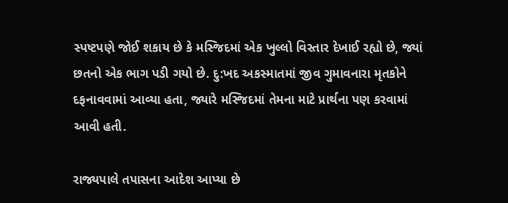સ્પષ્ટપણે જોઈ શકાય છે કે મસ્જિદમાં એક ખુલ્લો વિસ્તાર દેખાઈ રહ્યો છે, જ્યાં છતનો એક ભાગ પડી ગયો છે. દુ:ખદ અકસ્માતમાં જીવ ગુમાવનારા મૃતકોને દફનાવવામાં આવ્યા હતા, જ્યારે મસ્જિદમાં તેમના માટે પ્રાર્થના પણ કરવામાં આવી હતી.

રાજ્યપાલે તપાસના આદેશ આપ્યા છે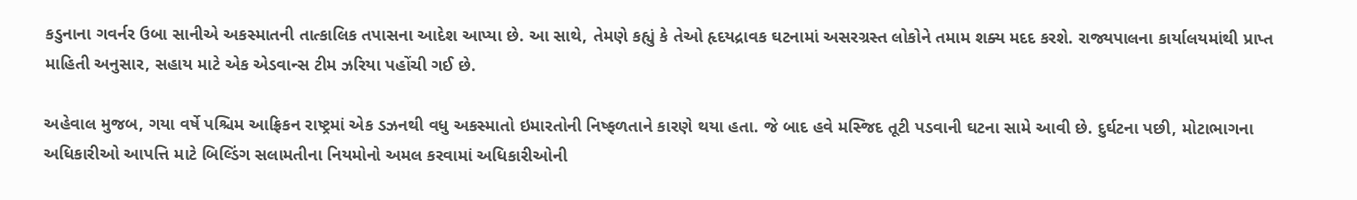કડુનાના ગવર્નર ઉબા સાનીએ અકસ્માતની તાત્કાલિક તપાસના આદેશ આપ્યા છે. આ સાથે, તેમણે કહ્યું કે તેઓ હૃદયદ્રાવક ઘટનામાં અસરગ્રસ્ત લોકોને તમામ શક્ય મદદ કરશે. રાજ્યપાલના કાર્યાલયમાંથી પ્રાપ્ત માહિતી અનુસાર, સહાય માટે એક એડવાન્સ ટીમ ઝરિયા પહોંચી ગઈ છે.

અહેવાલ મુજબ, ગયા વર્ષે પશ્ચિમ આફ્રિકન રાષ્ટ્રમાં એક ડઝનથી વધુ અકસ્માતો ઇમારતોની નિષ્ફળતાને કારણે થયા હતા. જે બાદ હવે મસ્જિદ તૂટી પડવાની ઘટના સામે આવી છે. દુર્ઘટના પછી, મોટાભાગના અધિકારીઓ આપત્તિ માટે બિલ્ડિંગ સલામતીના નિયમોનો અમલ કરવામાં અધિકારીઓની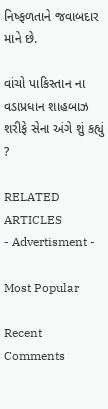નિષ્ફળતાને જવાબદાર માને છે.

વાંચો પાકિસ્તાન ના વડાપ્રધાન શાહબાઝ શરીફે સેના અંગે શું કહ્યું ?

RELATED ARTICLES
- Advertisment -

Most Popular

Recent Comments